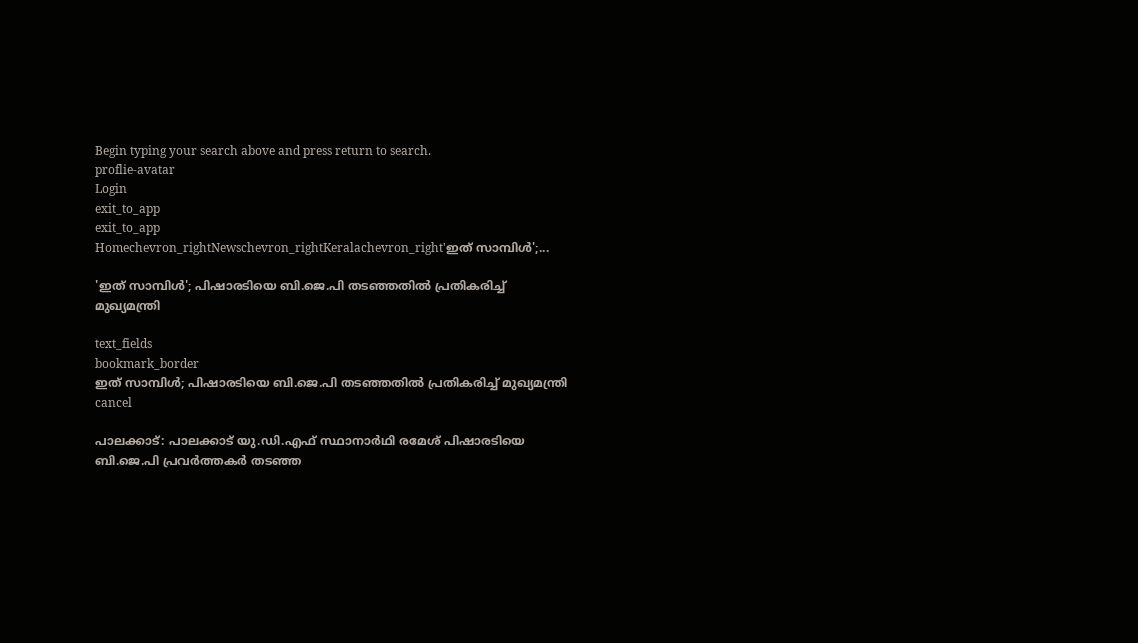Begin typing your search above and press return to search.
proflie-avatar
Login
exit_to_app
exit_to_app
Homechevron_rightNewschevron_rightKeralachevron_right'ഇത് സാമ്പിൾ';...

'ഇത് സാമ്പിൾ'; പിഷാരടിയെ ബി.ജെ.പി തടഞ്ഞതിൽ പ്രതികരിച്ച് മുഖ്യമന്ത്രി

text_fields
bookmark_border
ഇത് സാമ്പിൾ; പിഷാരടിയെ ബി.ജെ.പി തടഞ്ഞതിൽ പ്രതികരിച്ച് മുഖ്യമന്ത്രി
cancel

പാലക്കാട്: പാലക്കാട് യു.ഡി.എഫ് സ്ഥാനാർഥി രമേശ് പിഷാരടിയെ ബി.ജെ.പി പ്രവർത്തകർ തടഞ്ഞ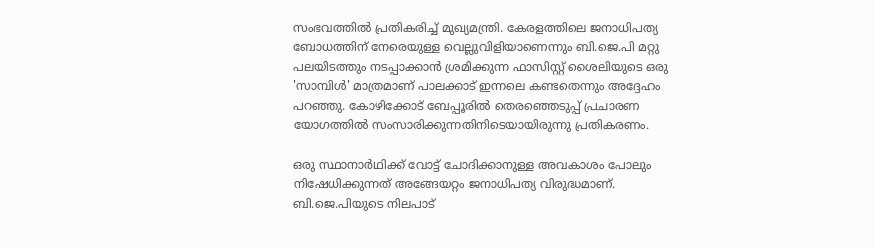സംഭവത്തിൽ പ്രതികരിച്ച് മുഖ്യമന്ത്രി. കേരളത്തിലെ ജനാധിപത്യ ബോധത്തിന് നേരെയുള്ള വെല്ലുവിളിയാണെന്നും ബി.ജെ.പി മറ്റു പലയിടത്തും നടപ്പാക്കാൻ ശ്രമിക്കുന്ന ഫാസിസ്റ്റ് ശൈലിയുടെ ഒരു 'സാമ്പിൾ' മാത്രമാണ് പാലക്കാട് ഇന്നലെ കണ്ടതെന്നും അദ്ദേഹം പറഞ്ഞു. കോഴിക്കോട് ബേപ്പൂരിൽ തെരഞ്ഞെടുപ്പ് പ്രചാരണ യോഗത്തിൽ സംസാരിക്കുന്നതിനിടെയായിരുന്നു പ്രതികരണം.

ഒരു സ്ഥാനാർഥിക്ക് വോട്ട് ചോദിക്കാനുള്ള അവകാശം പോലും നിഷേധിക്കുന്നത് അങ്ങേയറ്റം ജനാധിപത്യ വിരുദ്ധമാണ്. ബി.ജെ.പിയുടെ നിലപാട്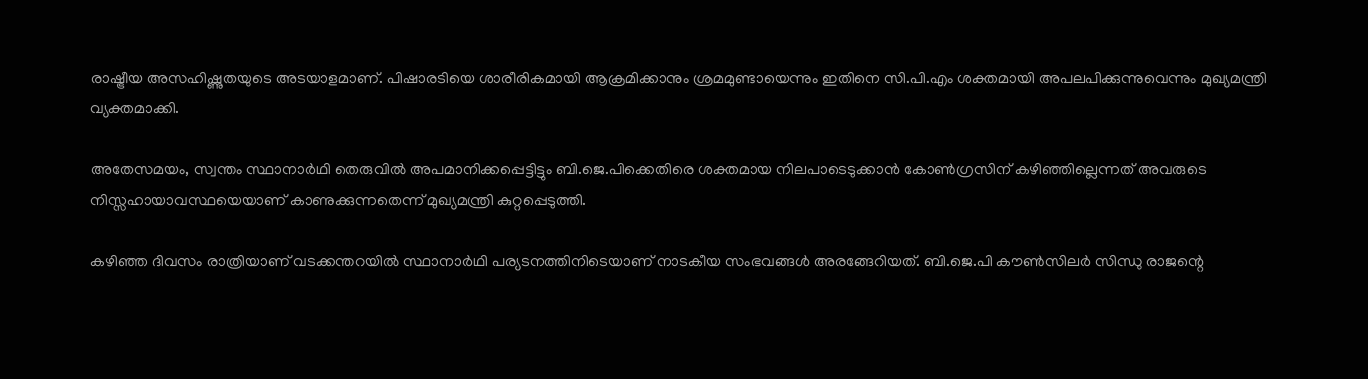രാഷ്ട്രീയ അസഹിഷ്ണുതയുടെ അടയാളമാണ്. പിഷാരടിയെ ശാരീരികമായി ആക്രമിക്കാനും ശ്രമമുണ്ടായെന്നും ഇതിനെ സി.പി.എം ശക്തമായി അപലപിക്കുന്നുവെന്നും മുഖ്യമന്ത്രി വ്യക്തമാക്കി.

അതേസമയം, സ്വന്തം സ്ഥാനാർഥി തെരുവിൽ അപമാനിക്കപ്പെട്ടിട്ടും ബി.ജെ.പിക്കെതിരെ ശക്തമായ നിലപാടെടുക്കാൻ കോൺഗ്രസിന് കഴിഞ്ഞില്ലെന്നത് അവരുടെ നിസ്സഹായാവസ്ഥയെയാണ് കാണുക്കുന്നതെന്ന് മുഖ്യമന്ത്രി കുറ്റപ്പെടുത്തി.

കഴിഞ്ഞ ദിവസം രാത്രിയാണ് വടക്കന്തറയിൽ സ്ഥാനാർഥി പര്യടനത്തിനിടെയാണ് നാടകീയ സംഭവങ്ങൾ അരങ്ങേറിയത്. ബി.ജെ.പി കൗൺസിലർ സിന്ധു രാജന്റെ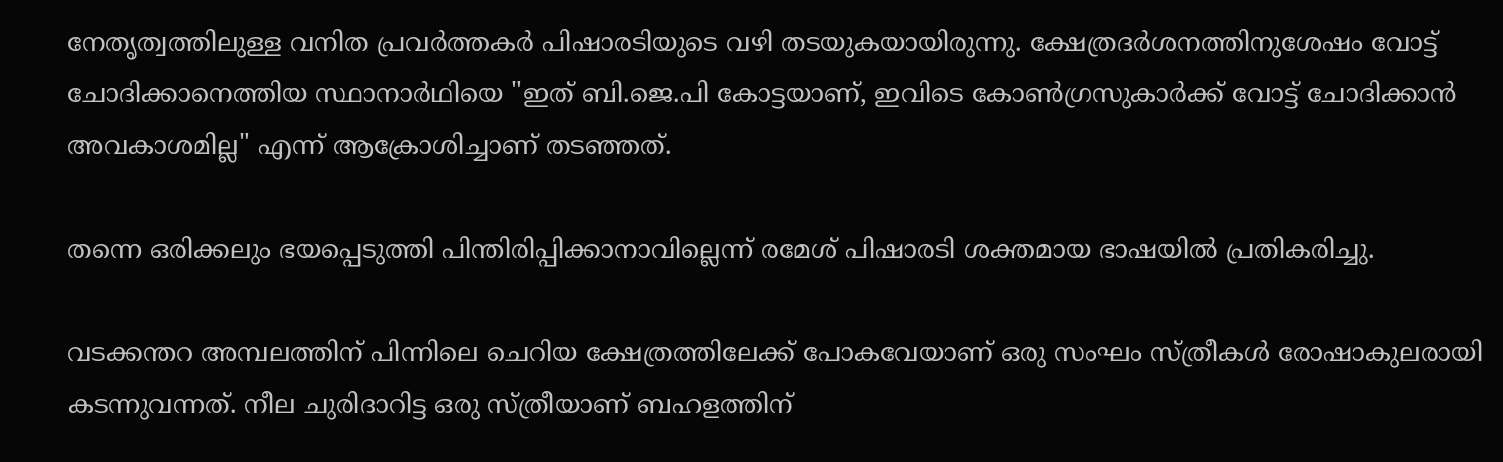നേതൃത്വത്തിലുള്ള വനിത പ്രവർത്തകർ പിഷാരടിയുടെ വഴി തടയുകയായിരുന്നു. ക്ഷേത്രദർശനത്തിനുശേഷം വോട്ട് ചോദിക്കാനെത്തിയ സ്ഥാനാർഥിയെ "ഇത് ബി.ജെ.പി കോട്ടയാണ്, ഇവിടെ കോൺഗ്രസുകാർക്ക് വോട്ട് ചോദിക്കാൻ അവകാശമില്ല" എന്ന് ആക്രോശിച്ചാണ് തടഞ്ഞത്.

തന്നെ ഒരിക്കലും ഭയപ്പെടുത്തി പിന്തിരിപ്പിക്കാനാവില്ലെന്ന് രമേശ് പിഷാരടി ശക്തമായ ഭാഷയിൽ പ്രതികരിച്ചു.

വടക്കന്തറ അമ്പലത്തിന് പിന്നിലെ ചെറിയ ക്ഷേത്രത്തിലേക്ക് പോകവേയാണ് ഒരു സംഘം സ്ത്രീകൾ രോഷാകുലരായി കടന്നുവന്നത്. നീല ചുരിദാറിട്ട ഒരു സ്ത്രീയാണ് ബഹളത്തിന്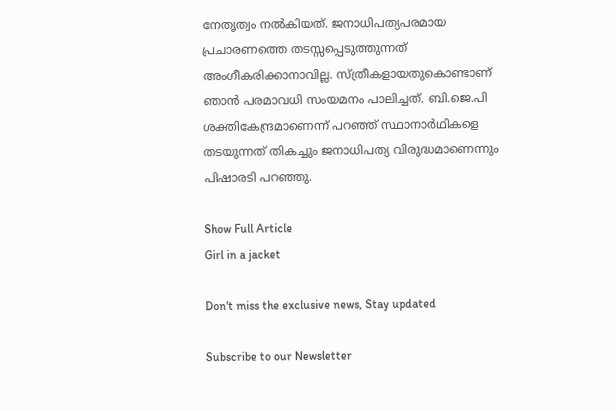നേതൃത്വം നൽകിയത്. ജനാധിപത്യപരമായ പ്രചാരണത്തെ തടസ്സപ്പെടുത്തുന്നത് അംഗീകരിക്കാനാവില്ല. സ്ത്രീകളായതുകൊണ്ടാണ് ഞാൻ പരമാവധി സംയമനം പാലിച്ചത്. ബി.ജെ.പി ശക്തികേന്ദ്രമാണെന്ന് പറഞ്ഞ് സ്ഥാനാർഥികളെ തടയുന്നത് തികച്ചും ജനാധിപത്യ വിരുദ്ധമാണെന്നും പിഷാരടി പറഞ്ഞു.

Show Full Article
Girl in a jacket

Don't miss the exclusive news, Stay updated

Subscribe to our Newsletter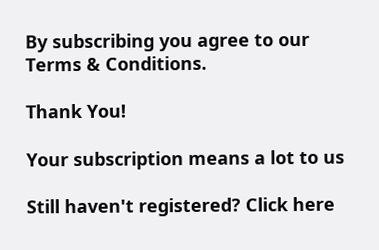By subscribing you agree to our Terms & Conditions.

Thank You!

Your subscription means a lot to us

Still haven't registered? Click here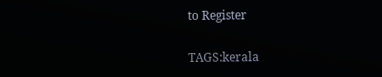to Register

TAGS:kerala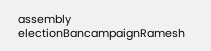assembly electionBancampaignRamesh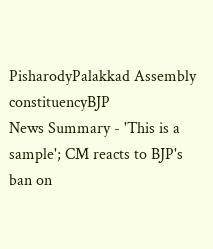PisharodyPalakkad Assembly constituencyBJP
News Summary - 'This is a sample'; CM reacts to BJP's ban on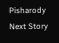Pisharody
Next Story